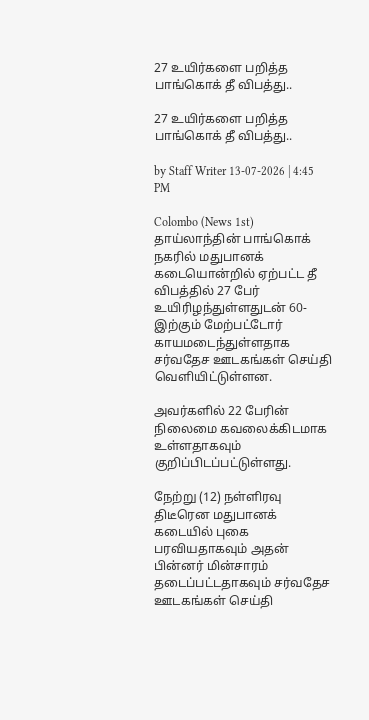27 உயிர்களை பறித்த பாங்கொக் தீ விபத்து..

27 உயிர்களை பறித்த பாங்கொக் தீ விபத்து..

by Staff Writer 13-07-2026 | 4:45 PM

Colombo (News 1st) தாய்லாந்தின் பாங்கொக் நகரில் மதுபானக் கடையொன்றில் ஏற்பட்ட தீ விபத்தில் 27 பேர் உயிரிழந்துள்ளதுடன் 60-இற்கும் மேற்பட்டோர் காயமடைந்துள்ளதாக சர்வதேச ஊடகங்கள் செய்தி வெளியிட்டுள்ளன.

அவர்களில் 22 பேரின் நிலைமை கவலைக்கிடமாக உள்ளதாகவும் குறிப்பிடப்பட்டுள்ளது.

நேற்று (12) நள்ளிரவு திடீரென மதுபானக் கடையில் புகை பரவியதாகவும் அதன் பின்னர் மின்சாரம் தடைப்பட்டதாகவும் சர்வதேச ஊடகங்கள் செய்தி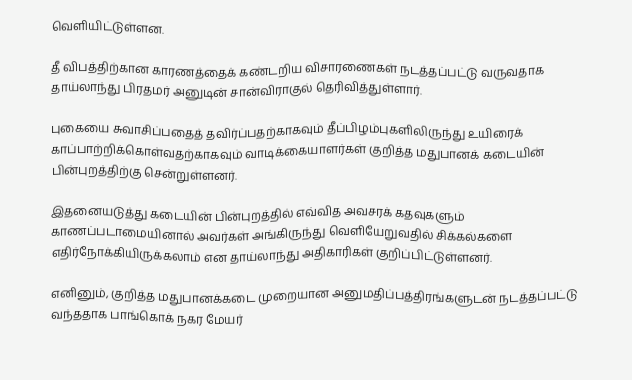வெளியிட்டுள்ளன.

தீ விபத்திற்கான காரணத்தைக் கண்டறிய விசாரணைகள் நடத்தப்பட்டு வருவதாக தாய்லாந்து பிரதமர் அனுடின் சான்விராகுல் தெரிவித்துள்ளார்.

புகையை சுவாசிப்பதைத் தவிர்ப்பதற்காகவும் தீப்பிழம்புகளிலிருந்து உயிரைக் காப்பாற்றிக்கொள்வதற்காகவும் வாடிக்கையாளர்கள் குறித்த மதுபானக் கடையின் பின்புறத்திற்கு சென்றுள்ளனர்.

இதனையடுத்து கடையின் பின்புறத்தில் எவ்வித அவசரக் கதவுகளும் காணப்படாமையினால் அவர்கள் அங்கிருந்து வௌியேறுவதில் சிக்கல்களை எதிர்நோக்கியிருக்கலாம் என தாய்லாந்து அதிகாரிகள் குறிப்பிட்டுள்ளனர்.

எனினும், குறித்த மதுபானக்கடை முறையான அனுமதிப்பத்திரங்களுடன் நடத்தப்பட்டு வந்ததாக பாங்கொக் நகர மேயர்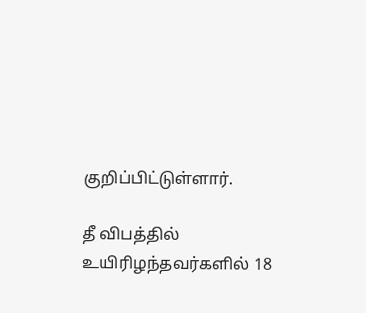குறிப்பிட்டுள்ளார்.

தீ விபத்தில் உயிரிழந்தவர்களில் 18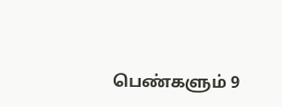பெண்களும் 9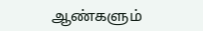ஆண்களும்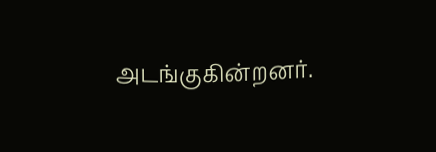அடங்குகின்றனர்.